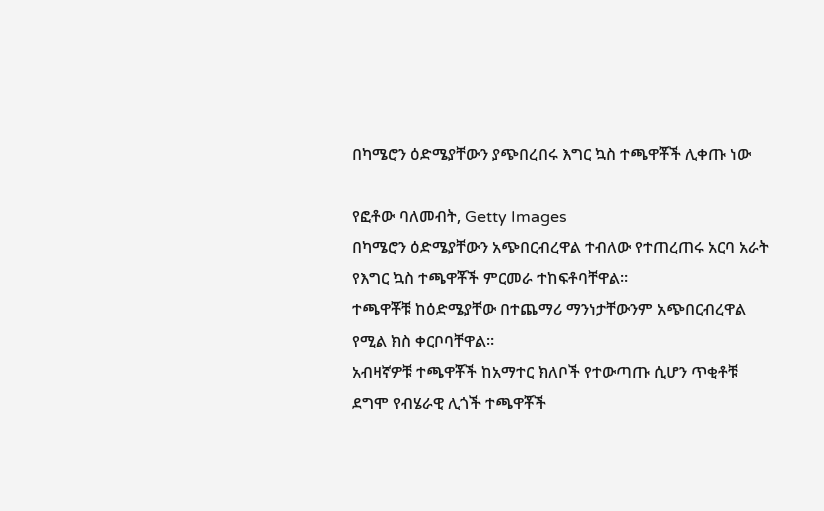በካሜሮን ዕድሜያቸውን ያጭበረበሩ እግር ኳስ ተጫዋቾች ሊቀጡ ነው

የፎቶው ባለመብት, Getty Images
በካሜሮን ዕድሜያቸውን አጭበርብረዋል ተብለው የተጠረጠሩ አርባ አራት የእግር ኳስ ተጫዋቾች ምርመራ ተከፍቶባቸዋል።
ተጫዋቾቹ ከዕድሜያቸው በተጨማሪ ማንነታቸውንም አጭበርብረዋል የሚል ክስ ቀርቦባቸዋል።
አብዛኛዎቹ ተጫዋቾች ከአማተር ክለቦች የተውጣጡ ሲሆን ጥቂቶቹ ደግሞ የብሄራዊ ሊጎች ተጫዋቾች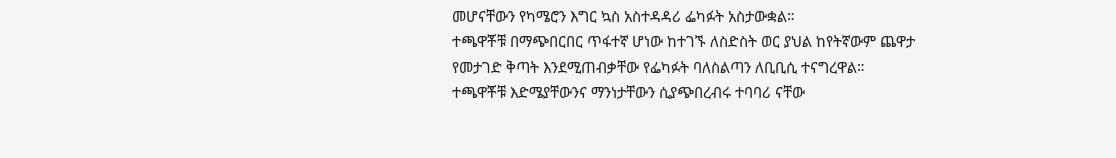መሆናቸውን የካሜሮን እግር ኳስ አስተዳዳሪ ፌካፉት አስታውቋል።
ተጫዋቾቹ በማጭበርበር ጥፋተኛ ሆነው ከተገኙ ለስድስት ወር ያህል ከየትኛውም ጨዋታ የመታገድ ቅጣት እንደሚጠብቃቸው የፌካፉት ባለስልጣን ለቢቢሲ ተናግረዋል።
ተጫዋቾቹ እድሜያቸውንና ማንነታቸውን ሲያጭበረብሩ ተባባሪ ናቸው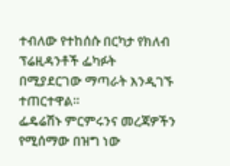ተብለው የተከሰሱ በርካታ የክለብ ፕሬዚዳንቶች ፌካፉት በሚያደርገው ማጣራት እንዲገኙ ተጠርተዋል።
ፌዴሬሽኑ ምርምሩንና መረጃዎችን የሚሰማው በዝግ ነው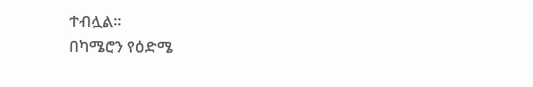ተብሏል።
በካሜሮን የዕድሜ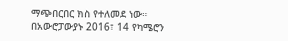ማጭበርበር ክስ የተለመደ ነው። በአውሮፓውያኑ 2016፣ 14 የካሜሮን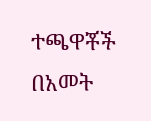ተጫዋቾች በአመት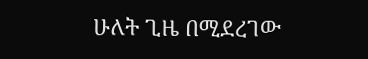ሁለት ጊዜ በሚደረገው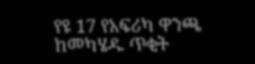የዩ 17 የአፍሪካ ዋንጫ ከመካሄዱ ጥቂት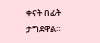ቀናት በፊት ታግደዋል።